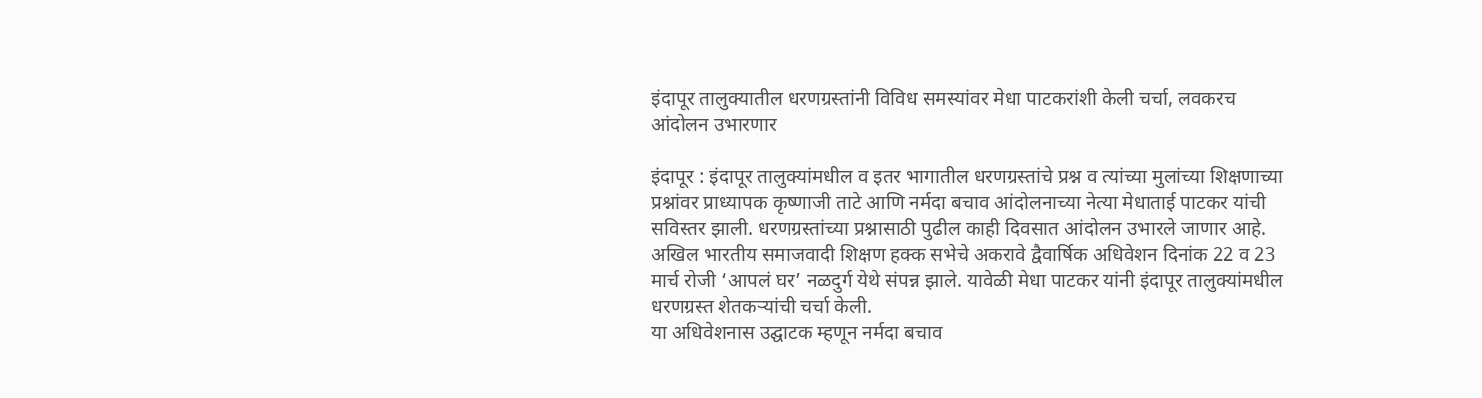इंदापूर तालुक्यातील धरणग्रस्तांनी विविध समस्यांवर मेधा पाटकरांशी केली चर्चा, लवकरच आंदोलन उभारणार

इंदापूर : इंदापूर तालुक्यांमधील व इतर भागातील धरणग्रस्तांचे प्रश्न व त्यांच्या मुलांच्या शिक्षणाच्या प्रश्नांवर प्राध्यापक कृष्णाजी ताटे आणि नर्मदा बचाव आंदोलनाच्या नेत्या मेधाताई पाटकर यांची सविस्तर झाली. धरणग्रस्तांच्या प्रश्नासाठी पुढील काही दिवसात आंदोलन उभारले जाणार आहे.
अखिल भारतीय समाजवादी शिक्षण हक्क सभेचे अकरावे द्वैवार्षिक अधिवेशन दिनांक 22 व 23 मार्च रोजी ‘आपलं घर’ नळदुर्ग येथे संपन्न झाले. यावेळी मेधा पाटकर यांनी इंदापूर तालुक्यांमधील धरणग्रस्त शेतकऱ्यांची चर्चा केली.
या अधिवेशनास उद्घाटक म्हणून नर्मदा बचाव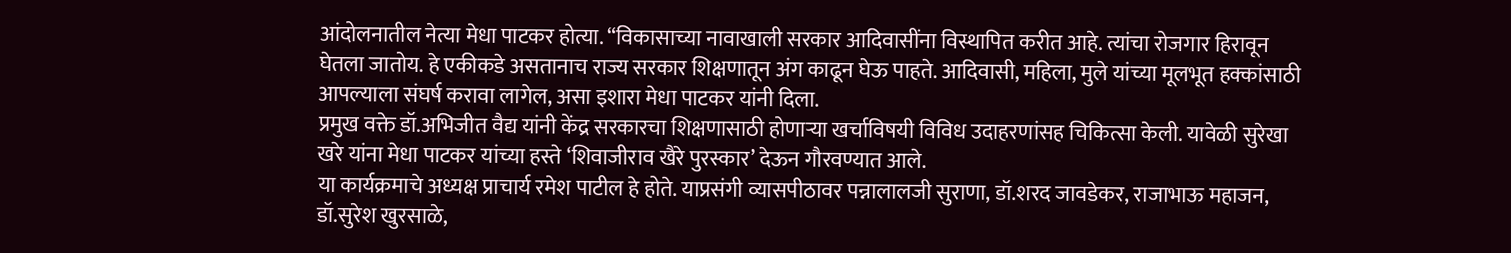आंदोलनातील नेत्या मेधा पाटकर होत्या. “विकासाच्या नावाखाली सरकार आदिवासींना विस्थापित करीत आहे. त्यांचा रोजगार हिरावून घेतला जातोय. हे एकीकडे असतानाच राज्य सरकार शिक्षणातून अंग काढून घेऊ पाहते. आदिवासी, महिला, मुले यांच्या मूलभूत हक्कांसाठी आपल्याला संघर्ष करावा लागेल, असा इशारा मेधा पाटकर यांनी दिला.
प्रमुख वक्ते डॉ.अभिजीत वैद्य यांनी केंद्र सरकारचा शिक्षणासाठी होणाऱ्या खर्चाविषयी विविध उदाहरणांसह चिकित्सा केली. यावेळी सुरेखा खरे यांना मेधा पाटकर यांच्या हस्ते ‘शिवाजीराव खैरे पुरस्कार’ देऊन गौरवण्यात आले.
या कार्यक्रमाचे अध्यक्ष प्राचार्य रमेश पाटील हे होते. याप्रसंगी व्यासपीठावर पन्नालालजी सुराणा, डॉ.शरद जावडेकर, राजाभाऊ महाजन, डॉ.सुरेश खुरसाळे,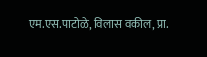एम.एस.पाटोळे, विलास वकील, प्रा.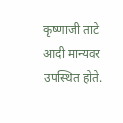कृष्णाजी ताटे आदी मान्यवर उपस्थित होते.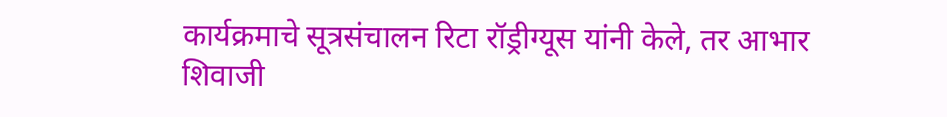कार्यक्रमाचे सूत्रसंचालन रिटा रॉड्रीग्यूस यांनी केले, तर आभार शिवाजी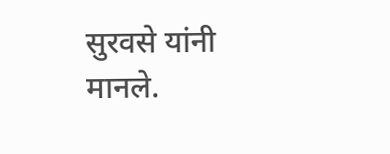सुरवसे यांनी मानले.